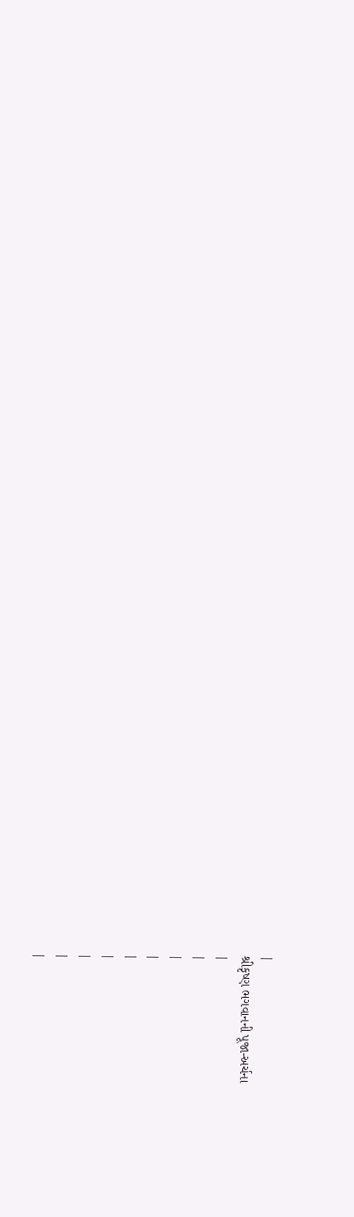|
શ્રીકૃષ્ણ ભગવાનની પૂજા-અર્ચના
|
|
|
|
|
|
|
|
|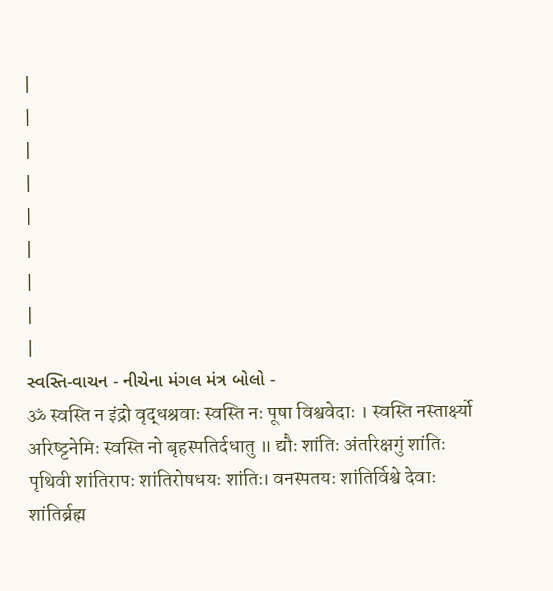|
|
|
|
|
|
|
|
|
સ્વસ્તિ-વાચન - નીચેના મંગલ મંત્ર બોલો -
ॐ स्वस्ति न इंद्रो वृद्धश्रवाः स्वस्ति नः पूषा विश्ववेदाः । स्वस्ति नस्तार्क्ष्यो अरिष्ट्टनेमिः स्वस्ति नो बृहस्पतिर्दधातु ॥ द्यौः शांतिः अंतरिक्षगुं शांतिः पृथिवी शांतिरापः शांतिरोषधयः शांतिः। वनस्पतयः शांतिर्विश्वे देवाः शांतिर्ब्रह्म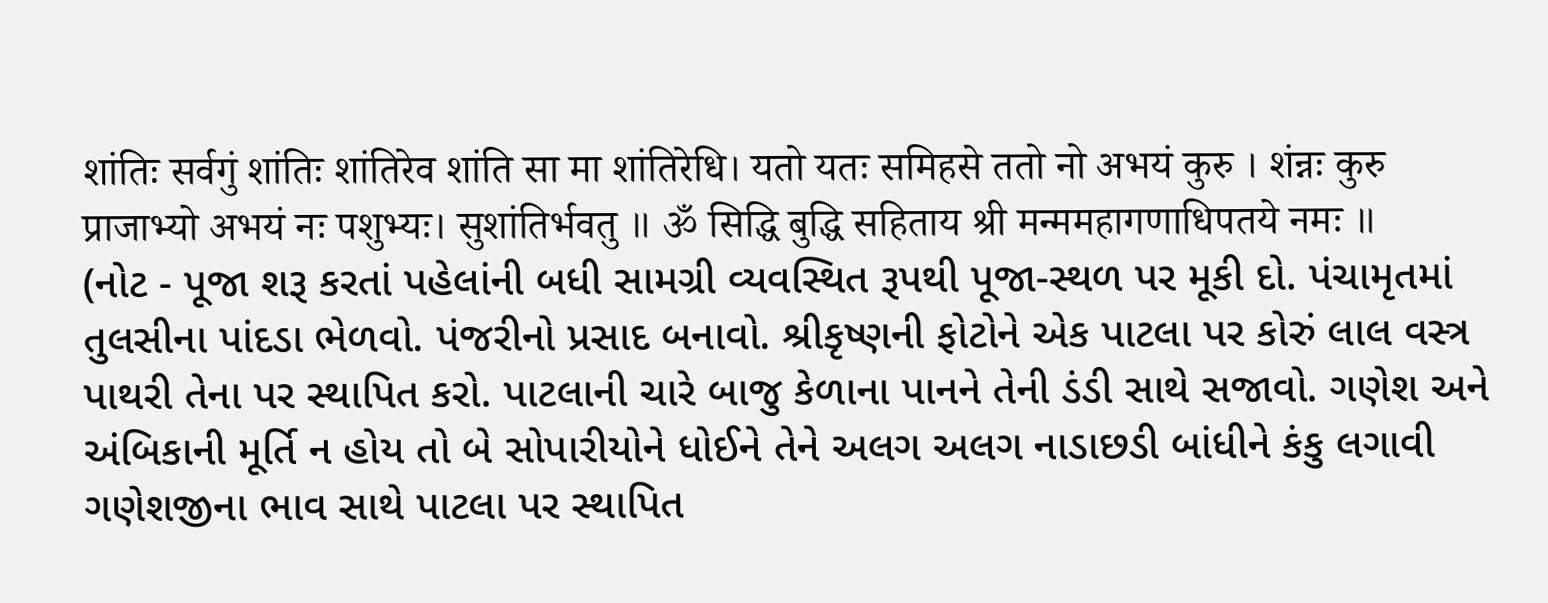शांतिः सर्वगुं शांतिः शांतिरेव शांति सा मा शांतिरेधि। यतो यतः समिहसे ततो नो अभयं कुरु । शंन्नः कुरु प्राजाभ्यो अभयं नः पशुभ्यः। सुशांतिर्भवतु ॥ ॐ सिद्धि बुद्धि सहिताय श्री मन्ममहागणाधिपतये नमः ॥
(નોટ - પૂજા શરૂ કરતાં પહેલાંની બધી સામગ્રી વ્યવસ્થિત રૂપથી પૂજા-સ્થળ પર મૂકી દો. પંચામૃતમાં તુલસીના પાંદડા ભેળવો. પંજરીનો પ્રસાદ બનાવો. શ્રીકૃષ્ણની ફોટોને એક પાટલા પર કોરું લાલ વસ્ત્ર પાથરી તેના પર સ્થાપિત કરો. પાટલાની ચારે બાજુ કેળાના પાનને તેની ડંડી સાથે સજાવો. ગણેશ અને અંબિકાની મૂર્તિ ન હોય તો બે સોપારીયોને ધોઈને તેને અલગ અલગ નાડાછડી બાંધીને કંકુ લગાવી ગણેશજીના ભાવ સાથે પાટલા પર સ્થાપિત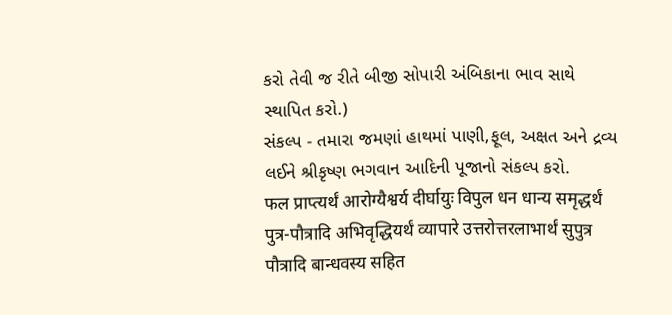કરો તેવી જ રીતે બીજી સોપારી અંબિકાના ભાવ સાથે સ્થાપિત કરો.)
સંકલ્પ - તમારા જમણાં હાથમાં પાણી,ફૂલ, અક્ષત અને દ્રવ્ય લઈને શ્રીકૃષ્ણ ભગવાન આદિની પૂજાનો સંકલ્પ કરો.
फल प्राप्त्यर्थं आरोग्यैश्वर्य दीर्घायुः विपुल धन धान्य समृद्धर्थं पुत्र-पौत्रादि अभिवृद्धियर्थं व्यापारे उत्तरोत्तरलाभार्थं सुपुत्र पौत्रादि बान्धवस्य सहित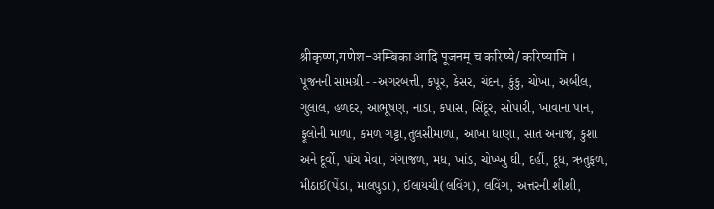श्रीकृष्ण,गणेश-अम्बिका आदि पूजनम् च करिष्ये/ करिष्यामि ।
પૂજનની સામગ્રી - -અગરબત્તી, કપૂર, કેસર, ચંદન, કુંકુ, ચોખા, અબીલ, ગુલાલ, હળદર, આભૂષણ, નાડા, કપાસ, સિંદૂર, સોપારી, ખાવાના પાન, ફૂલોની માળા, કમળ ગટ્ટા,તુલસીમાળા, આખા ધાણા, સાત અનાજ, કુશા અને દૂર્વો, પાંચ મેવા, ગંગાજળ, મધ, ખાંડ, ચોખ્ખુ ઘી, દહીં, દૂધ, ઋતુફળ, મીઠાઈ(પેંડા, માલપુડા), ઈલાયચી(લવિંગ), લવિંગ, અત્તરની શીશી,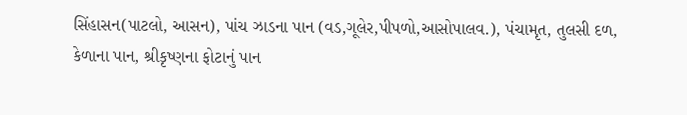સિંહાસન(પાટલો, આસન), પાંચ ઝાડના પાન (વડ,ગૂલેર,પીપળો,આસોપાલવ.), પંચામૃત, તુલસી દળ, કેળાના પાન, શ્રીકૃષ્ણના ફોટાનું પાન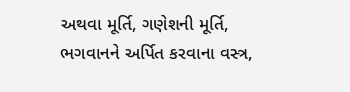અથવા મૂર્તિ, ગણેશની મૂર્તિ, ભગવાનને અર્પિત કરવાના વસ્ત્ર,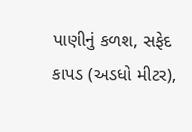પાણીનું કળશ, સફેદ કાપડ (અડધો મીટર),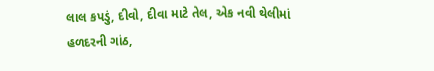લાલ કપડું, દીવો, દીવા માટે તેલ, એક નવી થેલીમાં હળદરની ગાંઠ,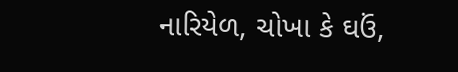નારિયેળ, ચોખા કે ઘઉં,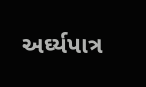અર્ઘ્યપાત્ર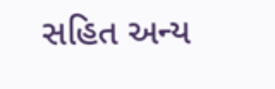સહિત અન્ય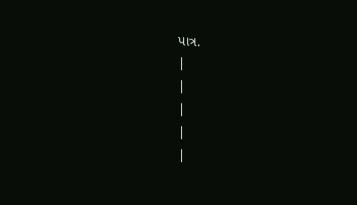પાત્ર.
|
|
|
|
|